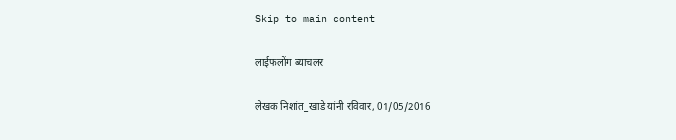Skip to main content

लाईफलोंग ब्याचलर

लेखक निशांत_खाडे यांनी रविवार, 01/05/2016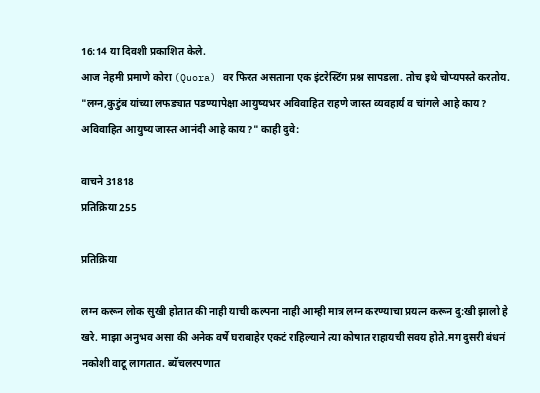16:14 या दिवशी प्रकाशित केले.
आज नेहमी प्रमाणे कोरा (Quora) वर फिरत असताना एक इंटरेस्टिंग प्रश्न सापडला. तोच इथे चोप्यपस्ते करतोय. "लग्न,कुटुंब यांच्या लफड्यात पडण्यापेक्षा आयुष्यभर अविवाहित राहणे जास्त व्यवहार्य व चांगले आहे काय? अविवाहित आयुष्य जास्त आनंदी आहे काय?" काही दुवे:

वाचने 31818
प्रतिक्रिया 255

प्रतिक्रिया

लग्न करून लोक सुखी होतात की नाही याची कल्पना नाही आम्ही मात्र लग्न करण्याचा प्रयत्न करून दु:खी झालो हे खरे. माझा अनुभव असा की अनेक वर्षे घराबाहेर एकटं राहिल्याने त्या कोषात राहायची सवय होते.मग दुसरी बंधनं नकोशी वाटू लागतात. ब्यॅचलरपणात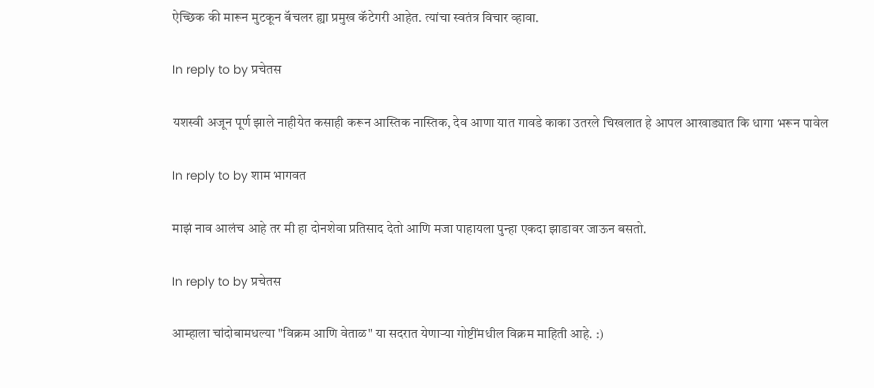ऐच्छिक की मारून मुटकून बॅचलर ह्या प्रमुख कॅटेगरी आहेत. त्यांचा स्वतंत्र विचार व्हावा.

In reply to by प्रचेतस

यशस्वी अजून पूर्ण झाले नाहीयेत कसाही करून आस्तिक नास्तिक, देव आणा यात गावडे काका उतरले चिखलात हे आपल आखाड्यात कि धागा भरून पावेल

In reply to by शाम भागवत

माझं नाव आलंच आहे तर मी हा दोनशेवा प्रतिसाद देतो आणि मजा पाहायला पुन्हा एकदा झाडावर जाऊन बसतो.

In reply to by प्रचेतस

आम्हाला चांदोबामधल्या "विक्रम आणि वेताळ" या सदरात येणार्‍या गोष्टींमधील विक्रम माहिती आहे. :)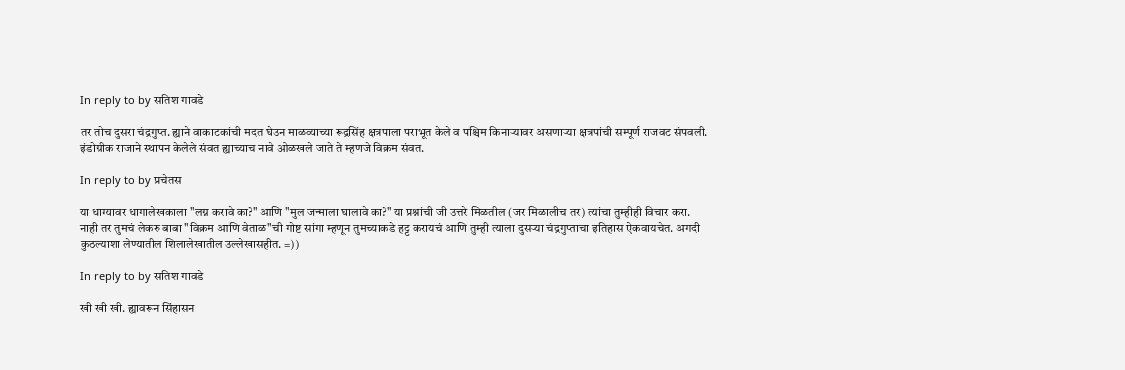In reply to by सतिश गावडे

तर तोच दुसरा चंद्रगुप्त. ह्याने वाकाटकांची मदत घेउन माळव्याच्या रूद्रसिंह क्षत्रपाला पराभूत केले व पश्चिम किनाऱ्यावर असणाऱ्या क्षत्रपांची सम्पूर्ण राजवट संपवली. इंडोग्रीक राजाने स्थापन केलेले संवत ह्याच्याच नावे ओळखले जाते ते म्हणजे विक्रम संवत.

In reply to by प्रचेतस

या धाग्यावर धागालेखकाला "लग्न करावे का?" आणि "मुल जन्माला घालावे का?" या प्रश्नांची जी उत्तरे मिळतील (जर मिळालीच तर) त्यांचा तुम्हीही विचार करा. नाही तर तुमचं लेकरु बाबा "विक्रम आणि वेताळ"ची गोष्ट सांगा म्हणून तुमच्याकडे हट्ट करायचं आणि तुम्ही त्याला दुसर्‍या चंद्रगुप्ताचा इतिहास ऐकवायचेत. अगदी कुठल्याशा लेण्यातील शिलालेखातील उल्लेखासहीत. =))

In reply to by सतिश गावडे

खी खी खी. ह्यावरून सिंहासन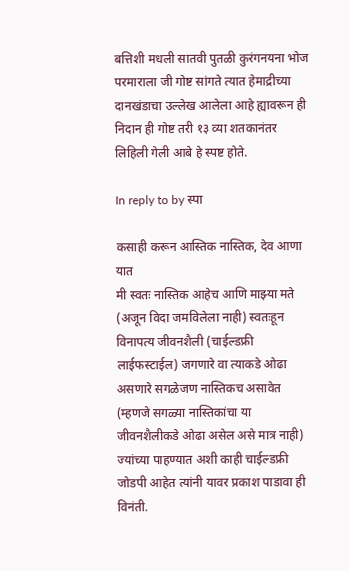बत्तिशी मधली सातवी पुतळी कुरंगनयना भोज परमाराला जी गोष्ट सांगते त्यात हेमाद्रीच्या दानखंडाचा उल्लेख आलेला आहे ह्यावरून ही निदान ही गोष्ट तरी १३ व्या शतकानंतर लिहिली गेली आबे हे स्पष्ट होते.

In reply to by स्पा

कसाही करून आस्तिक नास्तिक, देव आणा यात
मी स्वतः नास्तिक आहेच आणि माझ्या मते (अजून विदा जमविलेला नाही) स्वतःहून विनापत्य जीवनशैली (चाईल्डफ्री लाईफस्टाईल) जगणारे वा त्याकडे ओढा असणारे सगळेजण नास्तिकच असावेत (म्हणजे सगळ्या नास्तिकांचा या जीवनशैलीकडे ओढा असेल असे मात्र नाही) ज्यांच्या पाहण्यात अशी काही चाईल्डफ्री जोडपी आहेत त्यांनी यावर प्रकाश पाडावा ही विनंती.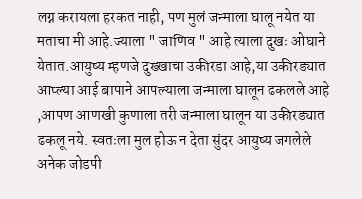लग्न करायला हरकत नाही, पण मुलं जन्माला घालू नयेत या मताचा मी आहे.ज्याला " जाणिव " आहे त्याला दुखः ओघाने येतात.आयुष्य म्हणजे दुख्खाचा उकीरडा आहे,या उकीरड्यात आप्ल्या आई बापाने आपल्याला जन्माला घालून ढकलले आहे ,आपण आणखी कुणाला तरी जन्माला घालून या उकीरड्यात ढकलू नये. स्वतःला मुल होऊ न देता सुंदर आयुष्य जगलेले अनेक जोडपी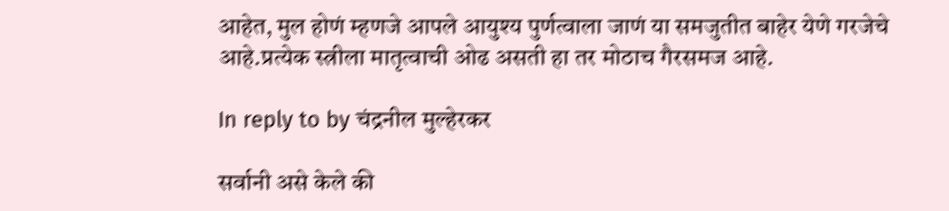आहेत, मुल होणं म्हणजे आपले आयुश्य पुर्णत्वाला जाणं या समजुतीत बाहेर येणे गरजेचे आहे.प्रत्येक स्त्रीला मातृत्वाची ओढ असती हा तर मोठाच गैरसमज आहे.

In reply to by चंद्रनील मुल्हेरकर

सर्वानी असे केले की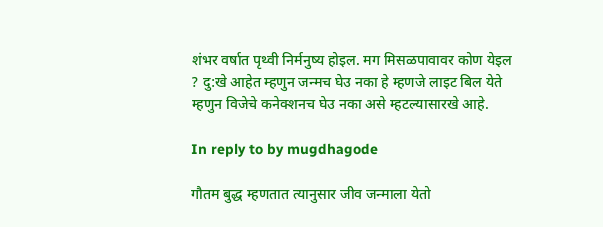शंभर वर्षात पृथ्वी निर्मनुष्य होइल. मग मिसळपावावर कोण येइल ? दु:खे आहेत म्हणुन जन्मच घेउ नका हे म्हणजे लाइट बिल येते म्हणुन विजेचे कनेक्शनच घेउ नका असे म्हटल्यासारखे आहे.

In reply to by mugdhagode

गौतम बुद्ध म्हणतात त्यानुसार जीव जन्माला येतो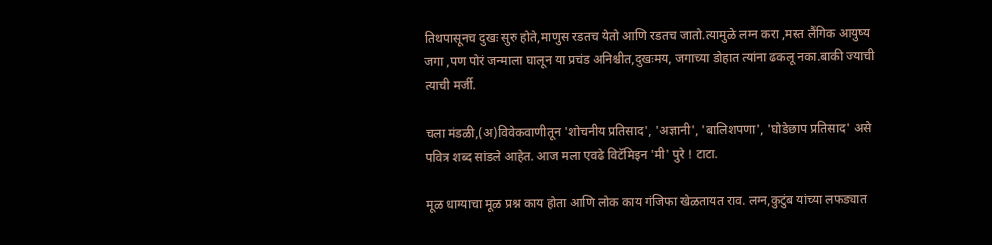तिथपासूनच दुखः सुरु होते,माणुस रडतच येतो आणि रडतच जातो.त्यामुळे लग्न करा ,मस्त लैंगिक आयुष्य जगा ,पण पोरं जन्माला घालून या प्रचंड अनिश्चीत,दुखःमय, जगाच्या डोहात त्यांना ढकलू नका.बाकी ज्याची त्याची मर्जी.

चला मंडळी,(अ)विवेकवाणीतून 'शोचनीय प्रतिसाद', 'अज्ञानी', 'बालिशपणा', 'घोडेछाप प्रतिसाद' असे पवित्र शब्द सांडले आहेत. आज मला एवढे विटॅमिइन 'मी' पुरे ! टाटा.

मूळ धाग्याचा मूळ प्रश्न काय होता आणि लोक काय गंजिफा खेळतायत राव. लग्न,कुटुंब यांच्या लफड्यात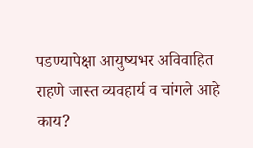पडण्यापेक्षा आयुष्यभर अविवाहित राहणे जास्त व्यवहार्य व चांगले आहे काय?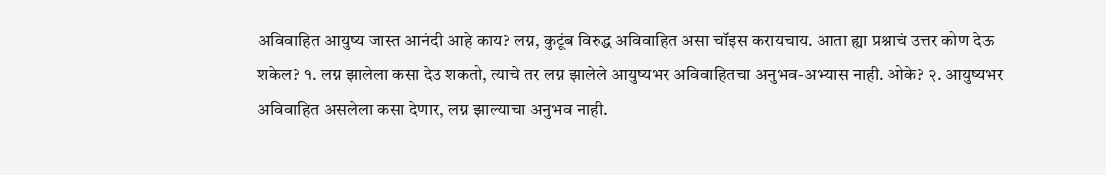अविवाहित आयुष्य जास्त आनंदी आहे काय? लग्न, कुटूंब विरुद्ध अविवाहित असा चॉइस करायचाय. आता ह्या प्रश्नाचं उत्तर कोण देऊ शकेल? १. लग्न झालेला कसा देउ शकतो, त्याचे तर लग्न झालेले आयुष्यभर अविवाहितचा अनुभव-अभ्यास नाही. ओके? २. आयुष्यभर अविवाहित असलेला कसा देणार, लग्न झाल्याचा अनुभव नाही.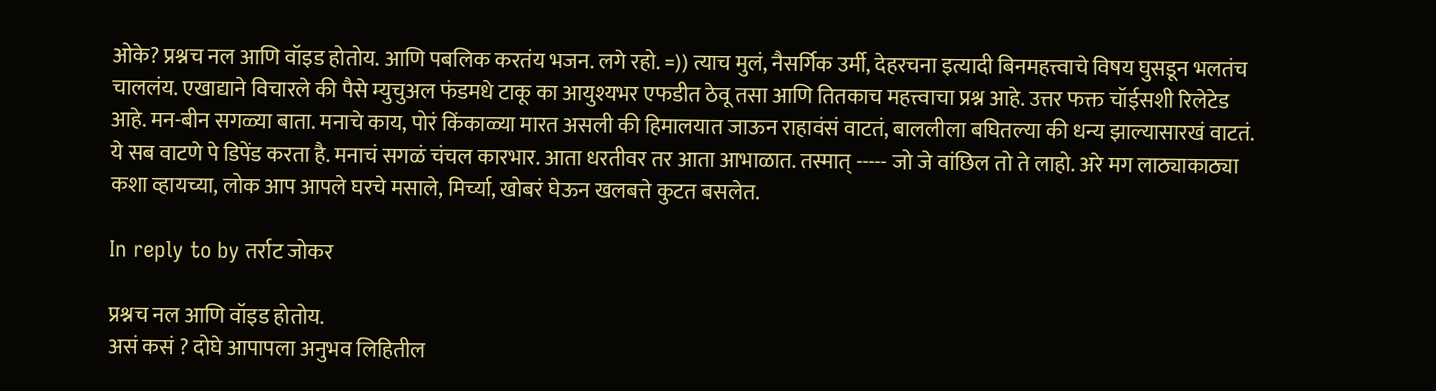ओके? प्रश्नच नल आणि वॉइड होतोय. आणि पबलिक करतंय भजन. लगे रहो. =)) त्याच मुलं, नैसर्गिक उर्मी, देहरचना इत्यादी बिनमहत्त्वाचे विषय घुसडून भलतंच चाललंय. एखाद्याने विचारले की पैसे म्युचुअल फंडमधे टाकू का आयुश्यभर एफडीत ठेवू तसा आणि तितकाच महत्त्वाचा प्रश्न आहे. उत्तर फक्त चॉईसशी रिलेटेड आहे. मन-बीन सगळ्या बाता. मनाचे काय, पोरं किंकाळ्या मारत असली की हिमालयात जाऊन राहावंसं वाटतं, बाललीला बघितल्या की धन्य झाल्यासारखं वाटतं. ये सब वाटणे पे डिपेंड करता है. मनाचं सगळं चंचल कारभार. आता धरतीवर तर आता आभाळात. तस्मात् ----- जो जे वांछिल तो ते लाहो. अरे मग लाठ्याकाठ्या कशा व्हायच्या, लोक आप आपले घरचे मसाले, मिर्च्या, खोबरं घेऊन खलबत्ते कुटत बसलेत.

In reply to by तर्राट जोकर

प्रश्नच नल आणि वॉइड होतोय.
असं कसं ? दोघे आपापला अनुभव लिहितील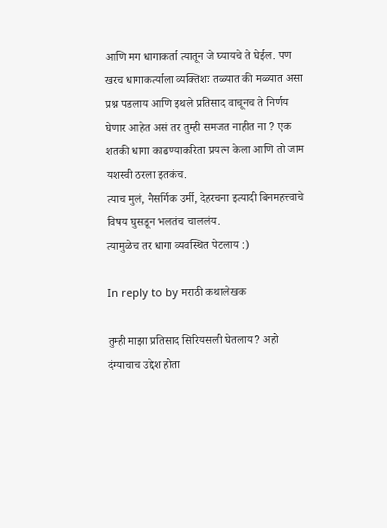आणि मग धागाकर्ता त्यातून जे घ्यायचे ते घेईल. पण खरच धागाकर्त्याला व्यक्तिशः तळ्यात की मळ्यात असा प्रश्न पडलाय आणि इथले प्रतिसाद वाचूनच ते निर्णय घेणार आहेत असं तर तुम्ही समजत नाहीत ना ? एक शतकी धागा काढण्याकरिता प्रयत्न केला आणि तो जाम यशस्वी ठरला इतकंच.
त्याच मुलं, नैसर्गिक उर्मी, देहरचना इत्यादी बिनमहत्त्वाचे विषय घुसडून भलतंच चाललंय.
त्यामुळेच तर धागा व्यवस्थित पेटलाय :)

In reply to by मराठी कथालेखक

तुम्ही माझा प्रतिसाद सिरियसली घेतलाय? अहो दंग्याचाच उद्देश होता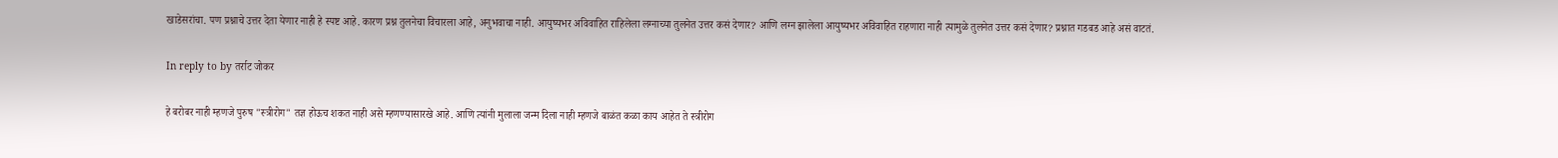खाडेसरांचा. पण प्रश्नाचे उत्तर देता येणार नाही हे स्पष्ट आहे. कारण प्रश्न तुलनेचा विचारला आहे, अनुभवाचा नाही. आयुष्यभर अविवाहित राहिलेला लग्नाच्या तुलनेत उत्तर कसं देणार? आणि लग्न झालेला आयुष्यभर अविवाहित राहणारा नाही त्यामुळे तुलनेत उत्तर कसं देणार? प्रश्नात गडबड आहे असं वाटतं.

In reply to by तर्राट जोकर

हे बरोबर नाही म्हणजे पुरुष "स्त्रीरोग" तज्ञ होऊच शकत नाही असे म्हणण्यासारखे आहे. आणि त्यांनी मुलाला जन्म दिला नाही म्हणजे बाळंत कळा काय आहेत ते स्त्रीरोग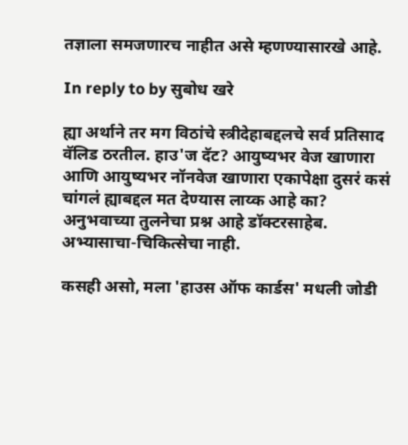तज्ञाला समजणारच नाहीत असे म्हणण्यासारखे आहे.

In reply to by सुबोध खरे

ह्या अर्थाने तर मग विठांचे स्त्रीदेहाबद्दलचे सर्व प्रतिसाद वॅलिड ठरतील. हाउ'ज दॅट? आयुष्यभर वेज खाणारा आणि आयुष्यभर नॉनवेज खाणारा एकापेक्षा दुसरं कसं चांगलं ह्याबद्दल मत देण्यास लाय्क आहे का? अनुभवाच्या तुलनेचा प्रश्न आहे डॉक्टरसाहेब. अभ्यासाचा-चिकित्सेचा नाही.

कसही असो, मला 'हाउस ऑफ कार्डस' मधली जोडी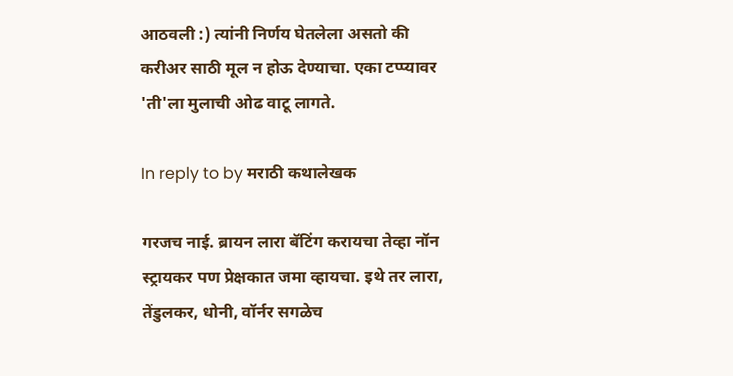आठवली :) त्यांनी निर्णय घेतलेला असतो की करीअर साठी मूल न होऊ देण्याचा. एका टप्प्यावर 'ती'ला मुलाची ओढ वाटू लागते.

In reply to by मराठी कथालेखक

गरजच नाई. ब्रायन लारा बॅटिंग करायचा तेव्हा नॉन स्ट्रायकर पण प्रेक्षकात जमा व्हायचा. इथे तर लारा, तेंडुलकर, धोनी, वॉर्नर सगळेच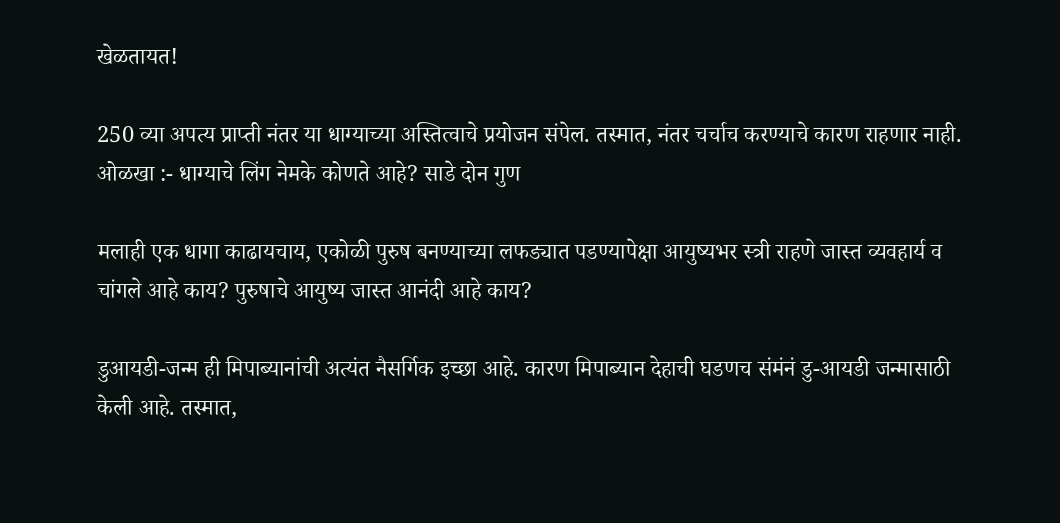खेळतायत!

250 व्या अपत्य प्राप्ती नंतर या धाग्याच्या अस्तित्वाचे प्रयोजन संपेल. तस्मात, नंतर चर्चाच करण्याचे कारण राहणार नाही. ओळखा :- धाग्याचे लिंग नेमके कोणते आहे? साडे दोन गुण

मलाही एक धागा काढायचाय, एकोळी पुरुष बनण्याच्या लफड्यात पडण्यापेक्षा आयुष्यभर स्त्री राहणे जास्त व्यवहार्य व चांगले आहे काय? पुरुषाचे आयुष्य जास्त आनंदी आहे काय?

डुआयडी-जन्म ही मिपाब्यानांची अत्यंत नैसर्गिक इच्छा आहे. कारण मिपाब्यान देहाची घडणच संमंनं डु-आयडी जन्मासाठी केली आहे. तस्मात,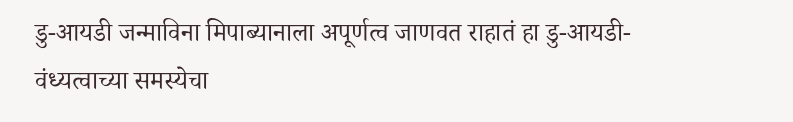डु-आयडी जन्माविना मिपाब्यानाला अपूर्णत्व जाणवत राहातं हा डु-आयडी-वंध्यत्वाच्या समस्येचा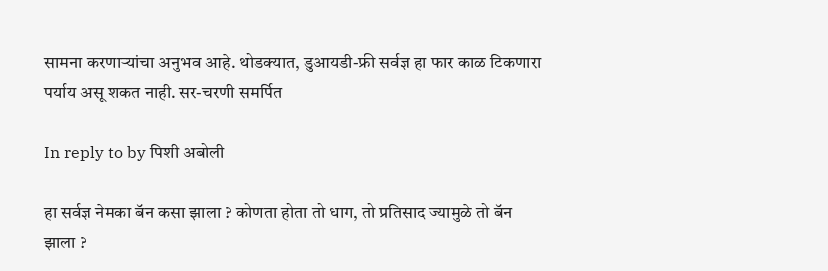सामना करणार्‍यांचा अनुभव आहे. थोडक्यात, डुआयडी-फ्री सर्वज्ञ हा फार काळ टिकणारा पर्याय असू शकत नाही. सर-चरणी समर्पित

In reply to by पिशी अबोली

हा सर्वज्ञ नेमका बॅन कसा झाला ? कोणता होता तो धाग, तो प्रतिसाद ज्यामुळे तो बॅन झाला ?